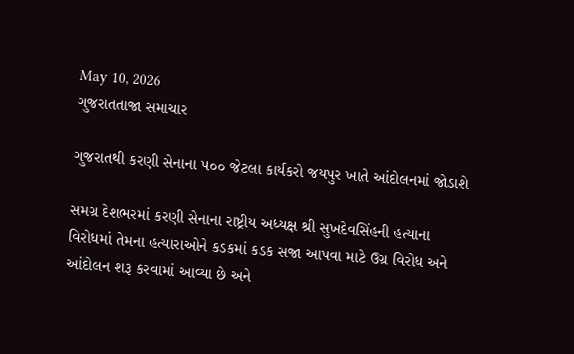May 10, 2026
ગુજરાતતાજા સમાચાર

ગુજરાતથી કરણી સેનાના ૫૦૦ જેટલા કાર્યકરો જયપુર ખાતે આંદોલનમાં જોડાશે

સમગ્ર દેશભરમાં કરણી સેનાના રાષ્ટ્રીય અધ્યક્ષ શ્રી સુખદેવસિંહની હત્યાના વિરોધમાં તેમના હત્યારાઓને કડકમાં કડક સજા આપવા માટે ઉગ્ર વિરોધ અને આંદોલન શરૂ કરવામાં આવ્યા છે અને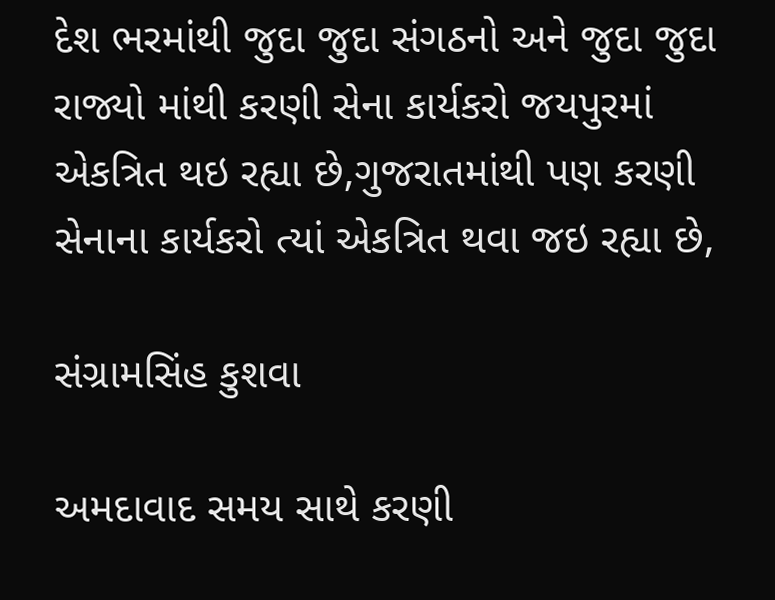દેશ ભરમાંથી જુદા જુદા સંગઠનો અને જુદા જુદા રાજ્યો માંથી કરણી સેના કાર્યકરો જયપુરમાં એકત્રિત થઇ રહ્યા છે,ગુજરાતમાંથી પણ કરણી સેનાના કાર્યકરો ત્યાં એકત્રિત થવા જઇ રહ્યા છે,

સંગ્રામસિંહ કુશવા

અમદાવાદ સમય સાથે કરણી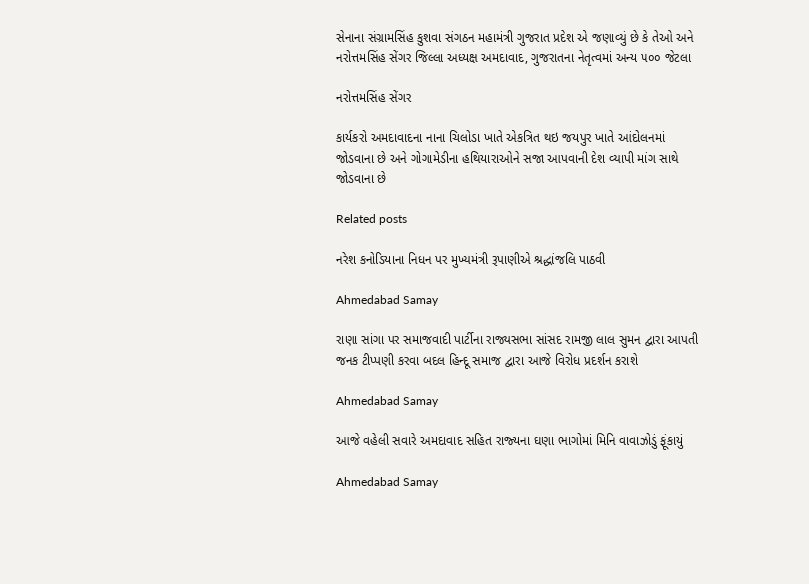સેનાના સંગ્રામસિંહ કુશવા સંગઠન મહામંત્રી ગુજરાત પ્રદેશ એ જણાવ્યું છે કે તેઓ અને નરોત્તમસિંહ સેંગર જિલ્લા અધ્યક્ષ અમદાવાદ, ગુજરાતના નેતૃત્વમાં અન્ય ૫૦૦ જેટલા

નરોત્તમસિંહ સેંગર

કાર્યકરો અમદાવાદના નાના ચિલોડા ખાતે એકત્રિત થઇ જયપુર ખાતે આંદોલનમાં જોડવાના છે અને ગોગામેડીના હથિયારાઓને સજા આપવાની દેશ વ્યાપી માંગ સાથે જોડવાના છે

Related posts

નરેશ કનોડિયાના નિધન પર મુખ્યમંત્રી રૂપાણીએ શ્રદ્ધાંજલિ પાઠવી

Ahmedabad Samay

રાણા સાંગા પર સમાજવાદી પાર્ટીના રાજ્યસભા સાંસદ રામજી લાલ સુમન દ્વારા આપતી જનક ટીપ્પણી કરવા બદલ હિન્દૂ સમાજ દ્વારા આજે વિરોધ પ્રદર્શન કરાશે

Ahmedabad Samay

આજે વહેલી સવારે અમદાવાદ સહિત રાજ્‍યના ઘણા ભાગોમાં મિનિ વાવાઝોડું ફૂંકાયું

Ahmedabad Samay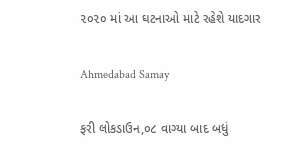૨૦૨૦ માં આ ઘટનાઓ માટે રહેશે યાદગાર

Ahmedabad Samay

ફરી લોકડાઉન,૦૮ વાગ્યા બાદ બધું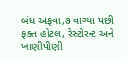બંધ અફવા,૭ વાગ્યા પછી ફક્ત હોટલ, રેસ્ટોરન્ટ અને ખાણીપીણી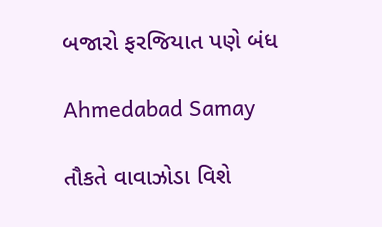બજારો ફરજિયાત પણે બંધ

Ahmedabad Samay

તૌકતે વાવાઝોડા વિશે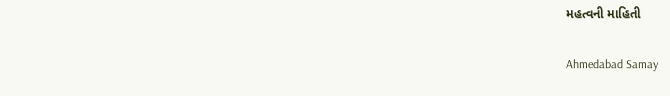મહત્વની માહિતી

Ahmedabad Samay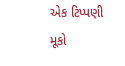એક ટિપ્પણી મૂકો